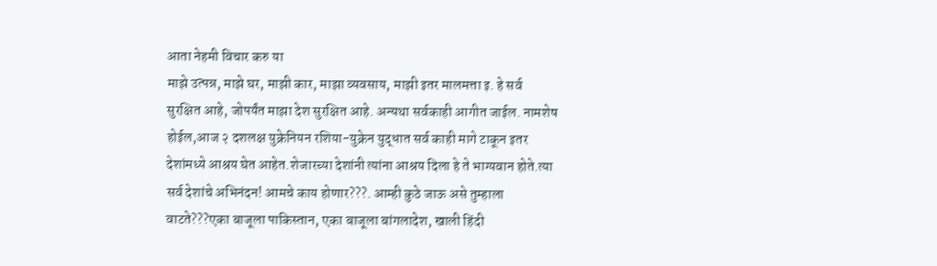आता नेहमी विचार करु या
माझे उत्पन्न, माझे घर, माझी कार, माझा व्यवसाय, माझी इतर मालमत्ता इ. हे सर्व सुरक्षित आहे, जोपर्यंत माझा देश सुरक्षित आहे. अन्यथा सर्वकाही आगीत जाईल. नामशेष होईल,आज २ दशलक्ष युक्रेनियन रशिया-युक्रेन युद्धात सर्व काही मागे टाकून इतर देशांमध्ये आश्रय घेत आहेत.शेजारच्या देशांनी त्यांना आश्रय दिला हे ते भाग्यवान होते.त्या सर्व देशांचे अभिनंदन! आमचे काय होणार???. आम्ही कुठे जाऊ असे तुम्हाला वाटते???एका बाजूला पाकिस्तान, एका बाजूला बांगलादेश, खाली हिंदी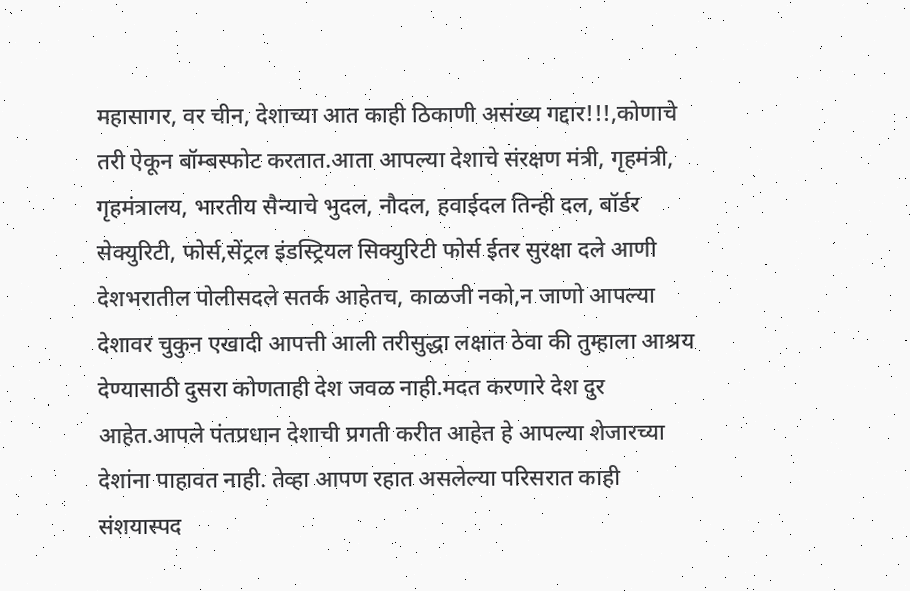महासागर, वर चीन, देशाच्या आत काही ठिकाणी असंख्य गद्दार!!!,कोणाचे तरी ऐकून बॉम्बस्फोट करतात.आता आपल्या देशाचे संरक्षण मंत्री, गृहमंत्री, गृहमंत्रालय, भारतीय सैन्याचे भुदल, नौदल, हवाईदल तिन्ही दल, बॉर्डर सेक्युरिटी, फोर्स,सेंट्रल इंडस्ट्रियल सिक्युरिटी फोर्स ईतर सुरक्षा दले आणी देशभरातील पोलीसदले सतर्क आहेतच, काळजी नको,न जाणो आपल्या देशावर चुकुन एखादी आपत्ती आली तरीसुद्धा लक्षात ठेवा की तुम्हाला आश्रय देण्यासाठी दुसरा कोणताही देश जवळ नाही.मदत करणारे देश दुर आहेत.आपले पंतप्रधान देशाची प्रगती करीत आहेत हे आपल्या शेजारच्या देशांना पाहावत नाही. तेव्हा आपण रहात असलेल्या परिसरात काही संशयास्पद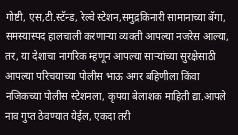गोष्टी, एस,टी.स्टॅन्ड, रेल्वे स्टेशन,समुद्रकिनारी सामानाच्या बॅगा, समस्यास्पद हालचाली करणाऱ्या व्यक्ती आपल्या नजरेस आल्या, तर, या देशाचा नागरिक म्हणून आपल्या साऱ्यांच्या सुरक्षेसाठी आपल्या परिचयाच्या पोलीस भाऊ अगर बहिणीला किंवा नजिकच्या पोलीस स्टेशनला, कृपया बेलाशक माहिती द्या.आपले नाव गुप्त ठेवण्यात येईल, एकदा तरी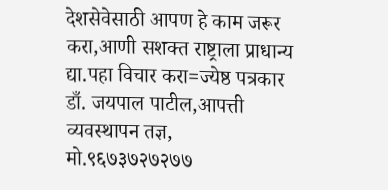देशसेवेसाठी आपण हे काम जरूर करा,आणी सशक्त राष्ट्राला प्राधान्य द्या.पहा विचार करा=ज्येष्ठ पत्रकार डाँ. जयपाल पाटील,आपत्ती व्यवस्थापन तज्ञ, मो.९६७३७२७२७७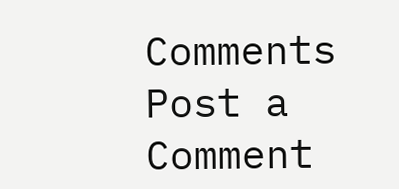Comments
Post a Comment